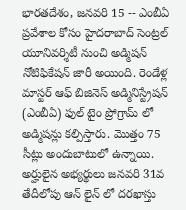భారతదేశం, జనవరి 15 -- ఎంబీఏ ప్రవేశాల కోసం హైదరాబాద్ సెంట్రల్ యూనివర్శిటీ నుంచి అడ్మిషన్ నోటిఫికేషన్ జారీ అయింది. రెండేళ్ల మాస్టర్‌ ఆఫ్‌ బిజినెస్‌ అడ్మినిస్ట్రేషన్‌ (ఎంబీఏ) ఫుల్‌ టైం ప్రోగ్రామ్ లో అడ్మిషన్లు కల్పిస్తారు. మొత్తం 75 సీట్లు అందుబాటులో ఉన్నాయి. అర్హులైన అభ్యర్థులు జనవరి 31వ తేదీలోపు ఆన్ లైన్ లో దరఖాస్తు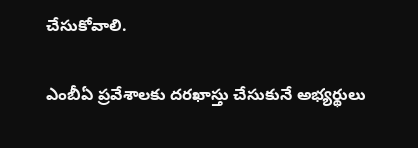చేసుకోవాలి.

ఎంబీఏ ప్రవేశాలకు దరఖాస్తు చేసుకునే అభ్యర్థులు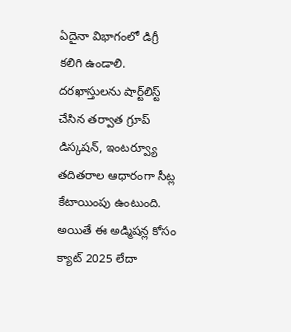ఏదైనా విభాగంలో డిగ్రీ కలిగి ఉండాలి. దరఖాస్తులను షార్ట్‌లిస్ట్‌ చేసిన తర్వాత గ్రూప్‌ డిస్కషన్‌, ఇంటర్వ్యూ తదితరాల ఆధారంగా సీట్ల కేటాయింపు ఉంటుంది. అయితే ఈ అడ్మిషన్ల కోసం క్యాట్‌ 2025 లేదా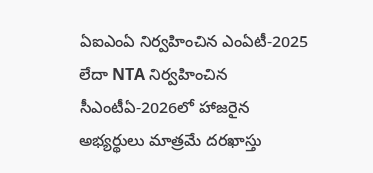ఏఐఎంఏ నిర్వహించిన ఎంఏటీ-2025 లేదా NTA నిర్వహించిన సీఎంటీఏ-2026లో హాజరైన అభ్యర్థులు మాత్రమే దరఖాస్తు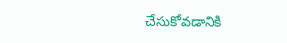చేసుకోవడానికి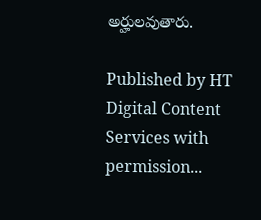అర్హులవుతారు.

Published by HT Digital Content Services with permission...